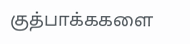குத்பாக்ககளை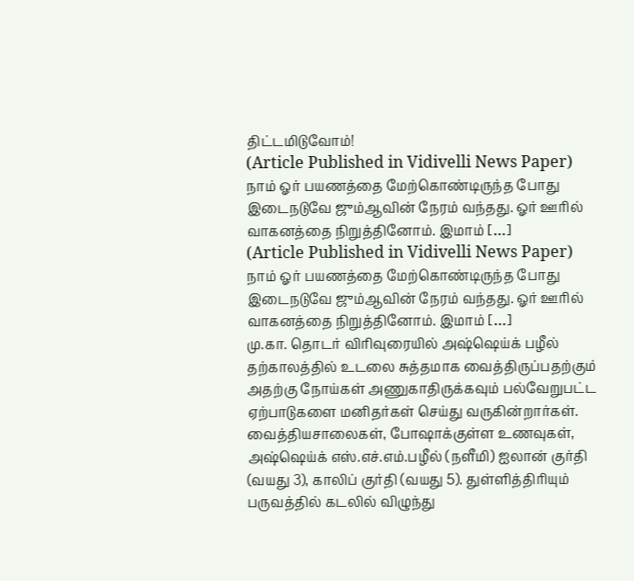திட்டமிடுவோம்!
(Article Published in Vidivelli News Paper) நாம் ஓர் பயணத்தை மேற்கொண்டிருந்த போது இடைநடுவே ஜும்ஆவின் நேரம் வந்தது. ஓர் ஊரில் வாகனத்தை நிறுத்தினோம். இமாம் […]
(Article Published in Vidivelli News Paper) நாம் ஓர் பயணத்தை மேற்கொண்டிருந்த போது இடைநடுவே ஜும்ஆவின் நேரம் வந்தது. ஓர் ஊரில் வாகனத்தை நிறுத்தினோம். இமாம் […]
மு.கா. தொடர் விரிவுரையில் அஷ்ஷெய்க் பழீல் தற்காலத்தில் உடலை சுத்தமாக வைத்திருப்பதற்கும் அதற்கு நோய்கள் அணுகாதிருக்கவும் பல்வேறுபட்ட ஏற்பாடுகளை மனிதர்கள் செய்து வருகின்றார்கள். வைத்தியசாலைகள், போஷாக்குள்ள உணவுகள்,
அஷ்ஷெய்க் எஸ்.எச்.எம்.பழீல் (நளீமி) ஐலான் குர்தி (வயது 3), காலிப் குர்தி (வயது 5). துள்ளித்திரியும் பருவத்தில் கடலில் விழுந்து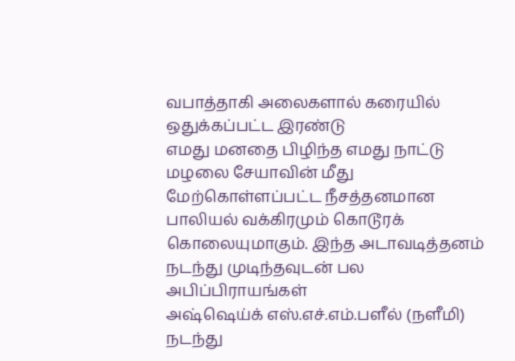வபாத்தாகி அலைகளால் கரையில் ஒதுக்கப்பட்ட இரண்டு
எமது மனதை பிழிந்த எமது நாட்டு மழலை சேயாவின் மீது மேற்கொள்ளப்பட்ட நீசத்தனமான பாலியல் வக்கிரமும் கொடூரக் கொலையுமாகும். இந்த அடாவடித்தனம் நடந்து முடிந்தவுடன் பல அபிப்பிராயங்கள்
அஷ்ஷெய்க் எஸ்.எச்.எம்.பளீல் (நளீமி) நடந்து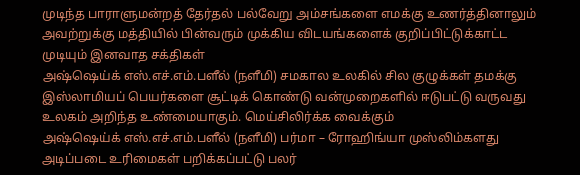முடிந்த பாராளுமன்றத் தேர்தல் பல்வேறு அம்சங்களை எமக்கு உணர்த்தினாலும் அவற்றுக்கு மத்தியில் பின்வரும் முக்கிய விடயங்களைக் குறிப்பிட்டுக்காட்ட முடியும் இனவாத சக்திகள்
அஷ்ஷெய்க் எஸ்.எச்.எம்.பளீல் (நளீமி) சமகால உலகில் சில குழுக்கள் தமக்கு இஸ்லாமியப் பெயர்களை சூட்டிக் கொண்டு வன்முறைகளில் ஈடுபட்டு வருவது உலகம் அறிந்த உண்மையாகும். மெய்சிலிர்க்க வைக்கும்
அஷ்ஷெய்க் எஸ்.எச்.எம்.பளீல் (நளீமி) பர்மா – ரோஹிங்யா முஸ்லிம்களது அடிப்படை உரிமைகள் பறிக்கப்பட்டு பலர்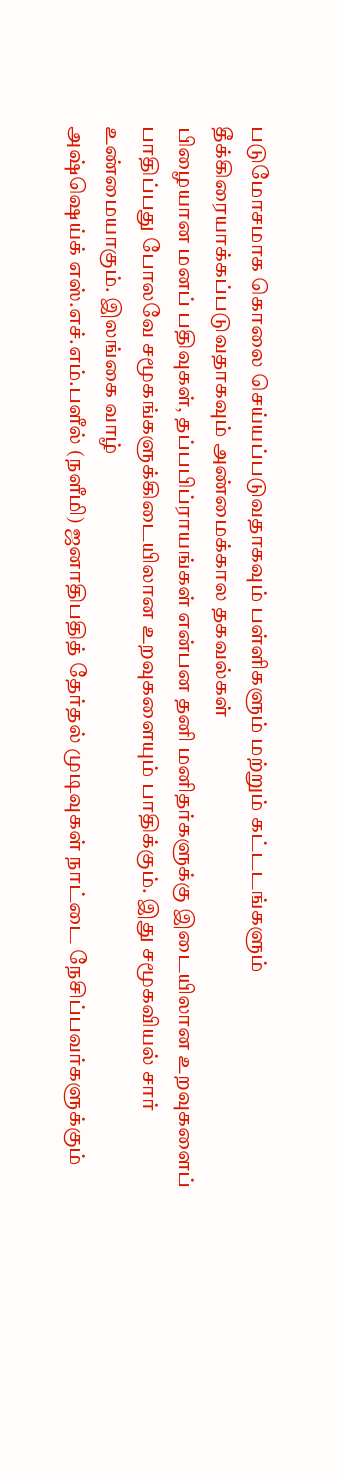படுமோசமாக கொலை செய்யப்படுவதாகவும் பள்ளிகளும் மற்றும் கட்டடங்களும் தீக்கிரையாக்கப்படுவதாகவும் அண்மைக்கால தகவல்கள்
பிழையான மனப் பதிவுகள், தப்பபிப்ராயங்கள் என்பன தனி மனிதர்களுக்கு இடையிலான உறவுகளைப் பாதிப்பது போலவே சமூகங்களுக்கிடையிலான உறவுகளையும் பாதிக்கும். இது சமூகவியல் சார் உண்மையாகும். இலங்கை வாழ்
அஷ்ஷெய்க் எஸ்.எச்.எம்.பளீல் (நளீமி) ஜனாதிபதித் தேர்தல் முடிவுகள் நாட்டை நேசிப்பவர்களுக்கும்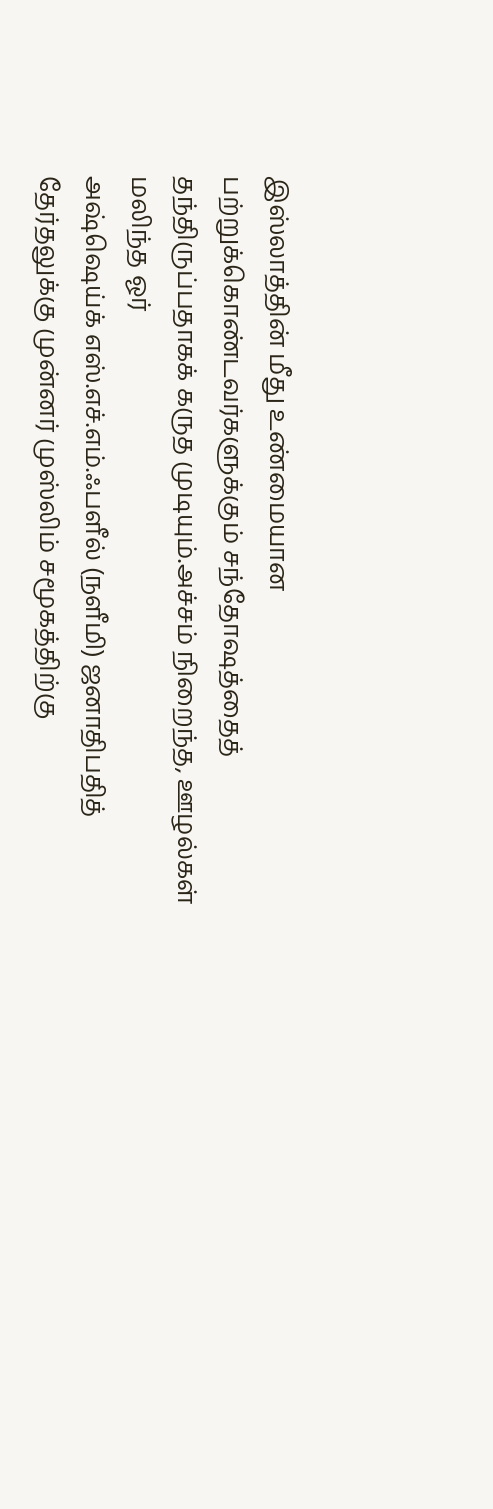இஸ்லாத்தின் மீது உண்மையான பற்றுக்கொண்டவர்களுக்கும் சந்தோஷத்தைத் தந்திருப்பதாகக் கருத முடியும்.அச்சம் நிறைந்த, ஊழல்கள் மலிந்த ஓர்
அஷ்ஷெய்க் எஸ்.எச்.எம்.ஃபளீல் (நளீமி) ஜனாதிபதித் தேர்தலுக்கு முன்னர் முஸ்லிம் சமூகத்திற்கு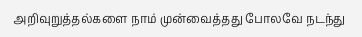அறிவுறுத்தல்களை நாம் முன்வைத்தது போலவே நடந்து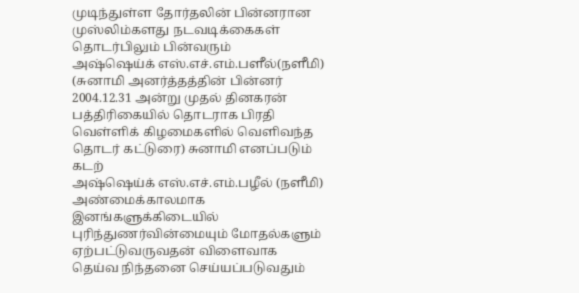முடிந்துள்ள தோர்தலின் பின்னரான முஸ்லிம்களது நடவடிக்கைகள் தொடர்பிலும் பின்வரும்
அஷ்ஷெய்க் எஸ்.எச்.எம்.பளீல்(நளீமி) (சுனாமி அனர்த்தத்தின் பின்னர் 2004.12.31 அன்று முதல் தினகரன் பத்திரிகையில் தொடராக பிரதி வெள்ளிக் கிழமைகளில் வெளிவந்த தொடர் கட்டுரை) சுனாமி எனப்படும் கடற்
அஷ்ஷெய்க் எஸ்.எச்.எம்.பழீல் (நளீமி) அண்மைக்காலமாக இனங்களுக்கிடையில் புரிந்துணர்வின்மையும் மோதல்களும் ஏற்பட்டுவருவதன் விளைவாக தெய்வ நிந்தனை செய்யப்படுவதும்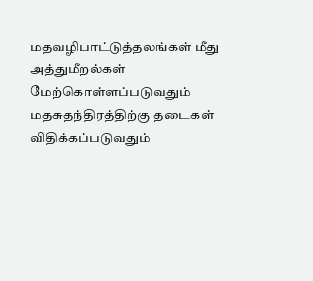மதவழிபாட்டுத்தலங்கள் மீது அத்துமீறல்கள் மேற்கொள்ளப்படுவதும் மதசுதந்திரத்திற்கு தடைகள் விதிக்கப்படுவதும்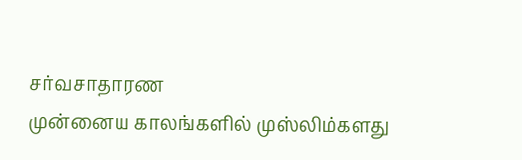சர்வசாதாரண
முன்னைய காலங்களில் முஸ்லிம்களது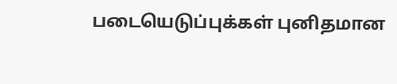படையெடுப்புக்கள் புனிதமான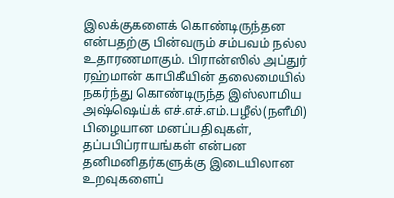இலக்குகளைக் கொண்டிருந்தன என்பதற்கு பின்வரும் சம்பவம் நல்ல உதாரணமாகும். பிரான்ஸில் அப்துர் ரஹ்மான் காபிகீயின் தலைமையில் நகர்ந்து கொண்டிருந்த இஸ்லாமிய
அஷ்ஷெய்க் எச்.எச்.எம்.பழீல்(நளீமி) பிழையான மனப்பதிவுகள், தப்பபிப்ராயங்கள் என்பன தனிமனிதர்களுக்கு இடையிலான உறவுகளைப்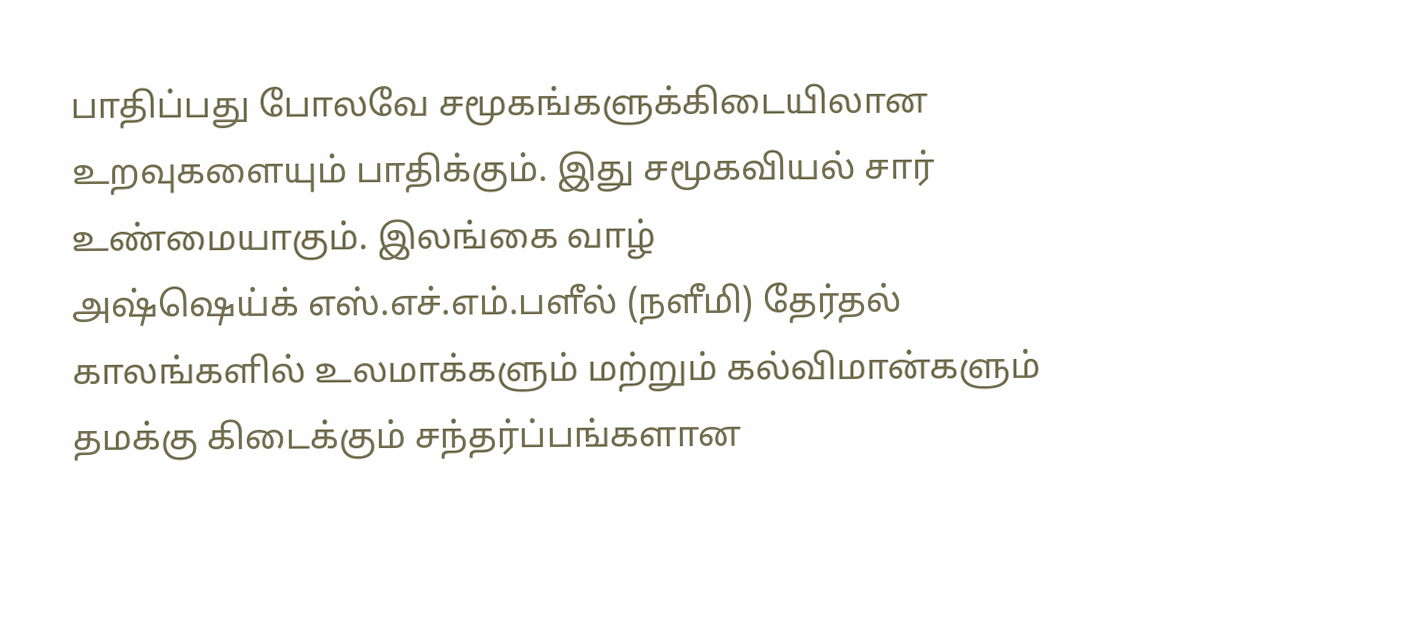பாதிப்பது போலவே சமூகங்களுக்கிடையிலான உறவுகளையும் பாதிக்கும். இது சமூகவியல் சார் உண்மையாகும். இலங்கை வாழ்
அஷ்ஷெய்க் எஸ்.எச்.எம்.பளீல் (நளீமி) தேர்தல் காலங்களில் உலமாக்களும் மற்றும் கல்விமான்களும் தமக்கு கிடைக்கும் சந்தர்ப்பங்களான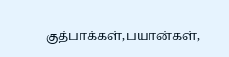குத்பாக்கள்,பயான்கள்,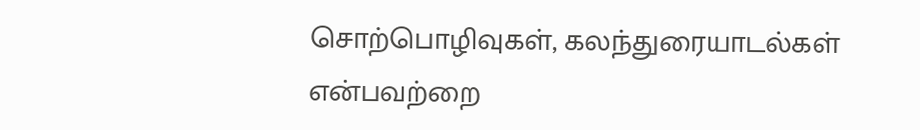சொற்பொழிவுகள், கலந்துரையாடல்கள் என்பவற்றை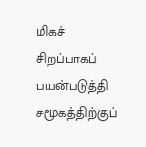மிகச் சிறப்பாகப் பயன்படுத்தி சமூகத்திற்குப்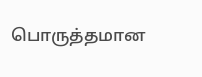பொருத்தமான